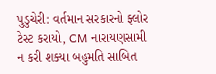પુડુચેરી: વર્તમાન સરકારનો ફ્લોર ટેસ્ટ કરાયો, CM નારાયણસામી ન કરી શક્યા બહુમતિ સાબિત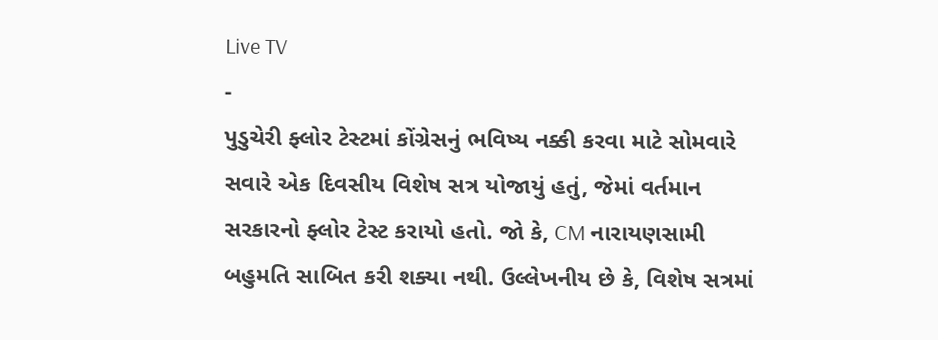Live TV
-
પુડુચેરી ફ્લોર ટેસ્ટમાં કોંગ્રેસનું ભવિષ્ય નક્કી કરવા માટે સોમવારે સવારે એક દિવસીય વિશેષ સત્ર યોજાયું હતું, જેમાં વર્તમાન સરકારનો ફ્લોર ટેસ્ટ કરાયો હતો. જો કે, CM નારાયણસામી બહુમતિ સાબિત કરી શક્યા નથી. ઉલ્લેખનીય છે કે, વિશેષ સત્રમાં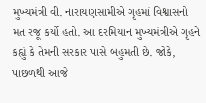મુખ્યમંત્રી વી. નારાયણસામીએ ગૃહમાં વિશ્વાસનો મત રજૂ કર્યો હતો. આ દરમિયાન મુખ્યમંત્રીએ ગૃહને કહ્યું કે તેમની સરકાર પાસે બહુમતી છે. જોકે, પાછળથી આજે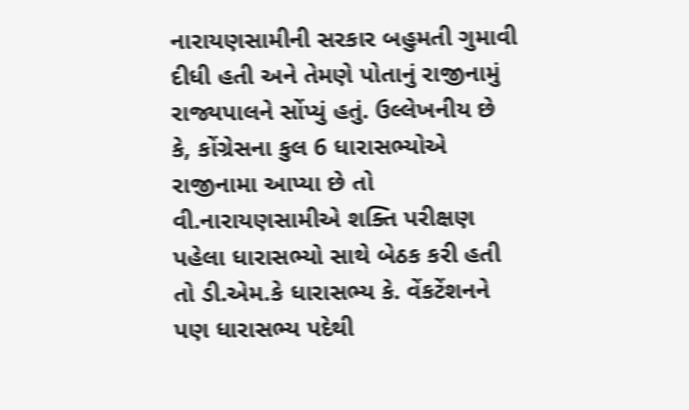નારાયણસામીની સરકાર બહુમતી ગુમાવી દીધી હતી અને તેમણે પોતાનું રાજીનામું રાજ્યપાલને સોંપ્યું હતું. ઉલ્લેખનીય છે કે, કોંગ્રેસના કુલ 6 ધારાસભ્યોએ રાજીનામા આપ્યા છે તો વી.નારાયણસામીએ શક્તિ પરીક્ષણ પહેલા ધારાસભ્યો સાથે બેઠક કરી હતી તો ડી.એમ.કે ધારાસભ્ય કે. વેંકટેંશનને પણ ધારાસભ્ય પદેથી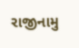રાજીનામુ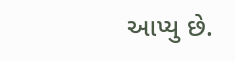આપ્યુ છે.